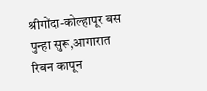श्रीगोंदा-कोल्हापूर बस पुन्हा सुरू,आगारात रिबन कापून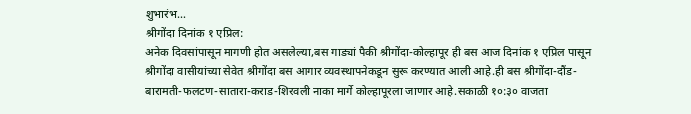शुभारंभ…
श्रीगोंदा दिनांक १ एप्रिल:
अनेक दिवसांपासून मागणी होत असलेल्या,बस गाड्यां पैकी श्रीगोंदा-कोल्हापूर ही बस आज दिनांक १ एप्रिल पासून श्रीगोंदा वासीयांच्या सेवेत श्रीगोंदा बस आगार व्यवस्थापनेकडून सुरू करण्यात आली आहे.ही बस श्रीगोंदा-दौंड-बारामती-फलटण-सातारा-कराड-शिरवली नाका मार्गे कोल्हापूरला जाणार आहे.सकाळी १०:३० वाजता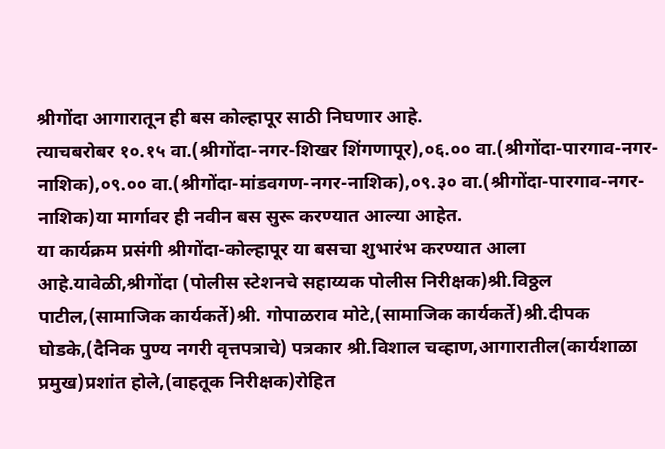श्रीगोंदा आगारातून ही बस कोल्हापूर साठी निघणार आहे.
त्याचबरोबर १०.१५ वा.(श्रीगोंदा-नगर-शिखर शिंगणापूर),०६.०० वा.(श्रीगोंदा-पारगाव-नगर-नाशिक),०९.०० वा.(श्रीगोंदा-मांडवगण-नगर-नाशिक),०९.३० वा.(श्रीगोंदा-पारगाव-नगर-नाशिक)या मार्गावर ही नवीन बस सुरू करण्यात आल्या आहेत.
या कार्यक्रम प्रसंगी श्रीगोंदा-कोल्हापूर या बसचा शुभारंभ करण्यात आला आहे.यावेळी,श्रीगोंदा (पोलीस स्टेशनचे सहाय्यक पोलीस निरीक्षक)श्री.विठ्ठल पाटील,(सामाजिक कार्यकर्ते)श्री. गोपाळराव मोटे,(सामाजिक कार्यकर्ते)श्री.दीपक घोडके,(दैनिक पुण्य नगरी वृत्तपत्राचे) पत्रकार श्री.विशाल चव्हाण,आगारातील(कार्यशाळा प्रमुख)प्रशांत होले,(वाहतूक निरीक्षक)रोहित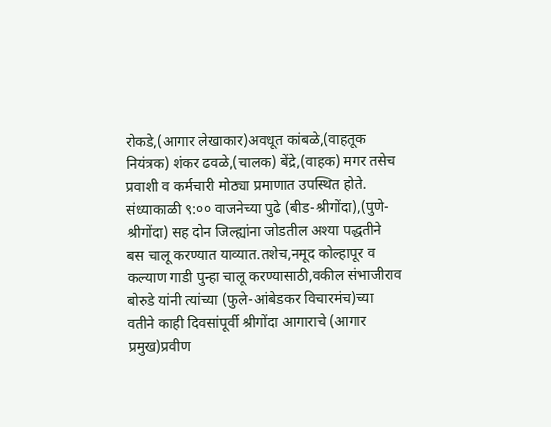रोकडे,(आगार लेखाकार)अवधूत कांबळे,(वाहतूक नियंत्रक) शंकर ढवळे,(चालक) बेंद्रे,(वाहक) मगर तसेच प्रवाशी व कर्मचारी मोठ्या प्रमाणात उपस्थित होते.
संध्याकाळी ९:०० वाजनेच्या पुढे (बीड-श्रीगोंदा),(पुणे-श्रीगोंदा) सह दोन जिल्ह्यांना जोडतील अश्या पद्धतीने बस चालू करण्यात याव्यात.तशेच,नमूद कोल्हापूर व कल्याण गाडी पुन्हा चालू करण्यासाठी,वकील संभाजीराव बोरुडे यांनी त्यांच्या (फुले-आंबेडकर विचारमंच)च्या वतीने काही दिवसांपूर्वी श्रीगोंदा आगाराचे (आगार प्रमुख)प्रवीण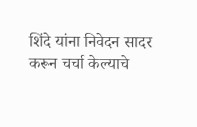शिंदे यांना निवेदन सादर करून चर्चा केल्याचे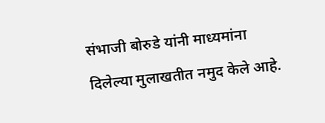संभाजी बोरुडे यांनी माध्यमांना दिलेल्या मुलाखतीत नमुद केले आहे.